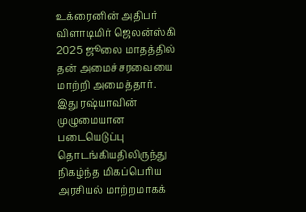உக்ரைனின் அதிபர் விளாடிமிர் ஜெலன்ஸ்கி 2025 ஜூலை மாதத்தில் தன் அமைச்சரவையை மாற்றி அமைத்தார். இது ரஷ்யாவின் முழுமையான படையெடுப்பு தொடங்கியதிலிருந்து நிகழ்ந்த மிகப்பெரிய அரசியல் மாற்றமாகக்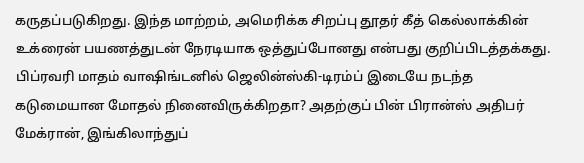கருதப்படுகிறது. இந்த மாற்றம், அமெரிக்க சிறப்பு தூதர் கீத் கெல்லாக்கின் உக்ரைன் பயணத்துடன் நேரடியாக ஒத்துப்போனது என்பது குறிப்பிடத்தக்கது.
பிப்ரவரி மாதம் வாஷிங்டனில் ஜெலின்ஸ்கி-டிரம்ப் இடையே நடந்த கடுமையான மோதல் நினைவிருக்கிறதா? அதற்குப் பின் பிரான்ஸ் அதிபர் மேக்ரான், இங்கிலாந்துப்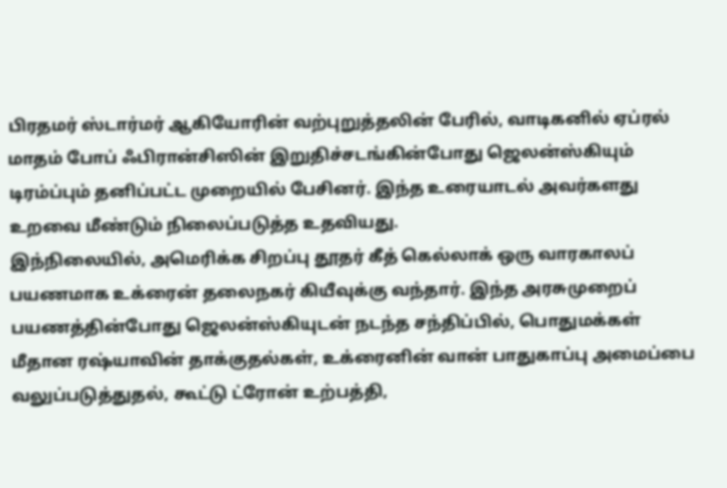பிரதமர் ஸ்டார்மர் ஆகியோரின் வற்புறுத்தலின் பேரில், வாடிகனில் ஏப்ரல் மாதம் போப் ஃபிரான்சிஸின் இறுதிச்சடங்கின்போது ஜெலன்ஸ்கியும் டிரம்ப்பும் தனிப்பட்ட முறையில் பேசினர். இந்த உரையாடல் அவர்களது உறவை மீண்டும் நிலைப்படுத்த உதவியது.
இந்நிலையில், அமெரிக்க சிறப்பு தூதர் கீத் கெல்லாக் ஒரு வாரகாலப் பயணமாக உக்ரைன் தலைநகர் கியீவுக்கு வந்தார். இந்த அரசுமுறைப் பயணத்தின்போது ஜெலன்ஸ்கியுடன் நடந்த சந்திப்பில், பொதுமக்கள் மீதான ரஷ்யாவின் தாக்குதல்கள், உக்ரைனின் வான் பாதுகாப்பு அமைப்பை வலுப்படுத்துதல், கூட்டு ட்ரோன் உற்பத்தி,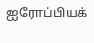ஐரோப்பியக்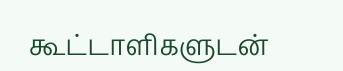கூட்டாளிகளுடன்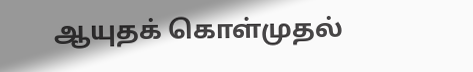ஆயுதக் கொள்முதல்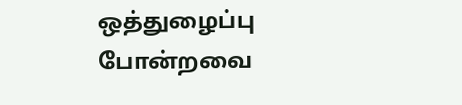ஒத்துழைப்பு போன்றவை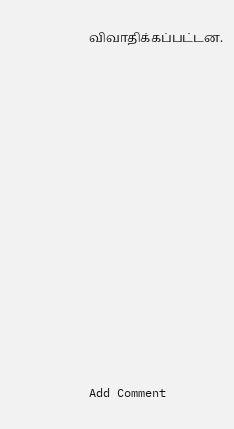விவாதிக்கப்பட்டன.















Add Comment